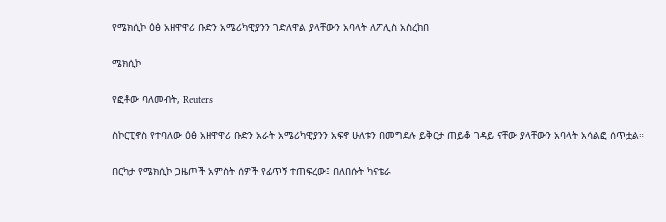የሜክሲኮ ዕፅ አዘዋዋሪ ቡድን አሜሪካዊያንን ገድለዋል ያላቸውን አባላት ለፖሊስ አስረከበ

ሜክሲኮ

የፎቶው ባለመብት, Reuters

ስኮርፒኖስ የተባለው ዕፅ አዘዋዋሪ ቡድን አራት አሜሪካዊያንን አፍኖ ሁለቱን በመግደሉ ይቅርታ ጠይቆ ገዳይ ናቸው ያላቸውን አባላት አሳልፎ ሰጥቷል።

በርካታ የሜክሲኮ ጋዜጦች አምስት ሰዎች የፊጥኝ ተጠፍረው፤ በለበሱት ካናቴራ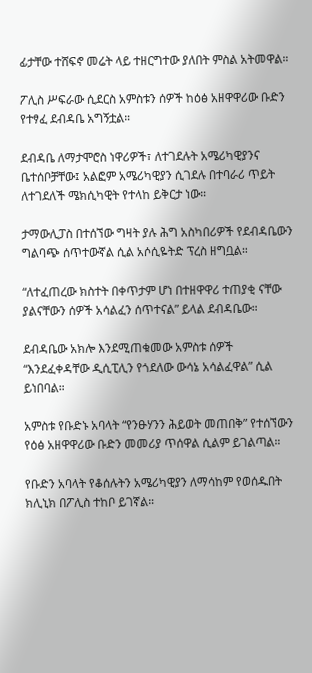ፊታቸው ተሸፍኖ መሬት ላይ ተዘርግተው ያለበት ምስል አትመዋል።

ፖሊስ ሥፍራው ሲደርስ አምስቱን ሰዎች ከዕፅ አዘዋዋሪው ቡድን የተፃፈ ደብዳቤ አግኝቷል።

ደብዳቤ ለማታሞሮስ ነዋሪዎች፣ ለተገደሉት አሜሪካዊያንና ቤተሰቦቻቸው፤ አልፎም አሜሪካዊያን ሲገደሉ በተባራሪ ጥይት ለተገደለች ሜክሲካዊት የተላከ ይቅርታ ነው።

ታማውሊፓስ በተሰኘው ግዛት ያሉ ሕግ አስካበሪዎች የደብዳቤውን ግልባጭ ሰጥተውኛል ሲል አሶሲዬትድ ፕረስ ዘግቧል።

“ለተፈጠረው ክስተት በቀጥታም ሆነ በተዘዋዋሪ ተጠያቂ ናቸው ያልናቸውን ሰዎች አሳልፈን ሰጥተናል” ይላል ደብዳቤው።

ደብዳቤው አክሎ እንደሚጠቁመው አምስቱ ሰዎች “እንደፈቀዳቸው ዲሲፒሊን የጎደለው ውሳኔ አሳልፈዋል” ሲል ይነበባል።

አምስቱ የቡድኑ አባላት “የንፁሃንን ሕይወት መጠበቅ” የተሰኘውን የዕፅ አዘዋዋሪው ቡድን መመሪያ ጥሰዋል ሲልም ይገልጣል።

የቡድን አባላት የቆሰሉትን አሜሪካዊያን ለማሳከም የወሰዱበት ክሊኒክ በፖሊስ ተከቦ ይገኛል።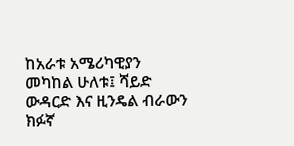ከአራቱ አሜሪካዊያን መካከል ሁለቱ፤ ሻይድ ውዳርድ እና ዚንዴል ብራውን ክፉኛ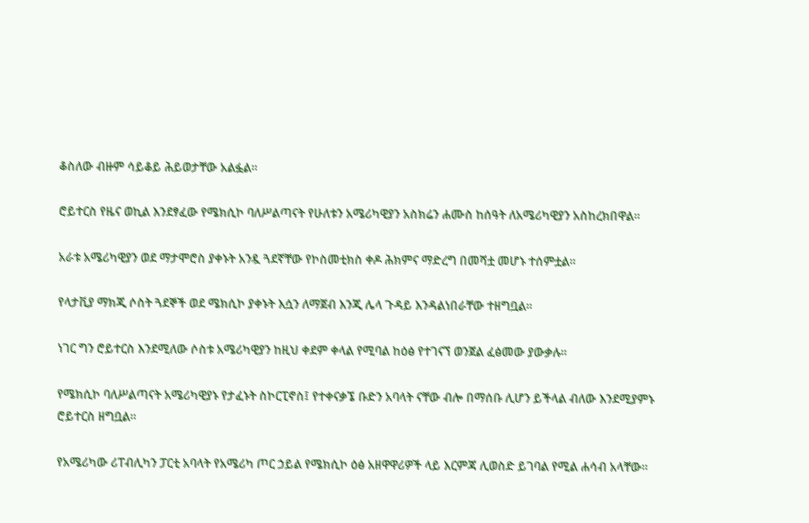ቆስለው ብዙም ሳይቆይ ሕይወታቸው አልፏል።

ሮይተርስ የዜና ወኪል እንደፃፈው የሜክሲኮ ባለሥልጣናት የሁለቱን አሜሪካዊያን አስክሬን ሐሙስ ከሰዓት ለአሜሪካዊያን አስከረክበዋል።

አራቱ አሜሪካዊያን ወደ ማታሞሮስ ያቀኑት አንዷ ጓደኛቸው የኮስመቲክስ ቀዶ ሕክምና ማድረግ በመሻቷ መሆኑ ተሰምቷል።

የላታቪያ ማክጂ ሶስት ጓደኞች ወደ ሜክሲኮ ያቀኑት እሷን ለማጀብ እንጂ ሌላ ጉዳይ እንዳልነበራቸው ተዘግቧል።

ነገር ግን ሮይተርስ እንደሚለው ሶስቱ አሜሪካዊያን ከዚህ ቀደም ቀላል የሚባል ከዕፅ የተገናኘ ወንጀል ፈፅመው ያውቃሉ።

የሜክሲኮ ባለሥልጣናት አሜሪካዊያኑ የታፈኑት ስኮርፒኖስ፤ የተቀናቃኜ ቡድን አባላት ናቸው ብሎ በማሰቡ ሊሆን ይችላል ብለው እንደሚያምኑ ሮይተርስ ዘግቧል።

የአሜሪካው ሪፐብሊካን ፓርቲ አባላት የአሜሪካ ጦር ኃይል የሜክሲኮ ዕፅ አዘዋዋሪዎች ላይ እርምጃ ሊወስድ ይገባል የሚል ሐሳብ አላቸው።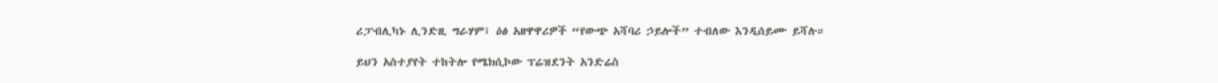ሪፓብሊካኑ ሊንድዚ ግራሃም፤ ዕፅ አዘዋዋሪዎች “የውጭ አሻባሪ ኃይሎች” ተብለው እንዲሰይሙ ይሻሉ።

ይህን አስተያየት ተከትሎ የሜክሲኮው ፕሬዝደንት አንድሬስ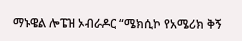ማኑዌል ሎፔዝ ኦብራዶር “ሜክሲኮ የአሜሪክ ቅኝ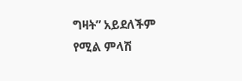ግዛት” አይደለችም የሚል ምላሽ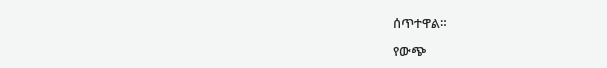ሰጥተዋል።

የውጭ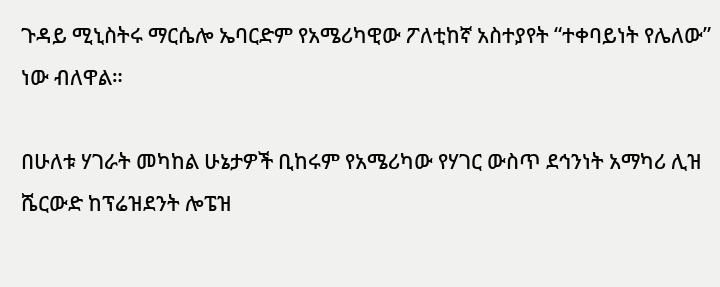ጉዳይ ሚኒስትሩ ማርሴሎ ኤባርድም የአሜሪካዊው ፖለቲከኛ አስተያየት “ተቀባይነት የሌለው” ነው ብለዋል።

በሁለቱ ሃገራት መካከል ሁኔታዎች ቢከሩም የአሜሪካው የሃገር ውስጥ ደኅንነት አማካሪ ሊዝ ሼርውድ ከፕሬዝደንት ሎፔዝ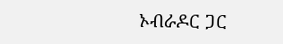ኦብራዶር ጋር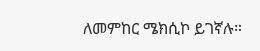ለመምከር ሜክሲኮ ይገኛሉ።